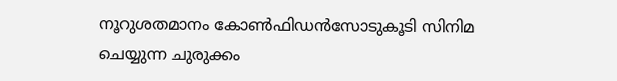നൂറുശതമാനം കോണ്‍ഫിഡന്‍സോടുകൂടി സിനിമ ചെയ്യുന്ന ചുരുക്കം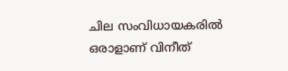ചില സംവിധായകരില്‍ ഒരാളാണ് വിനീത്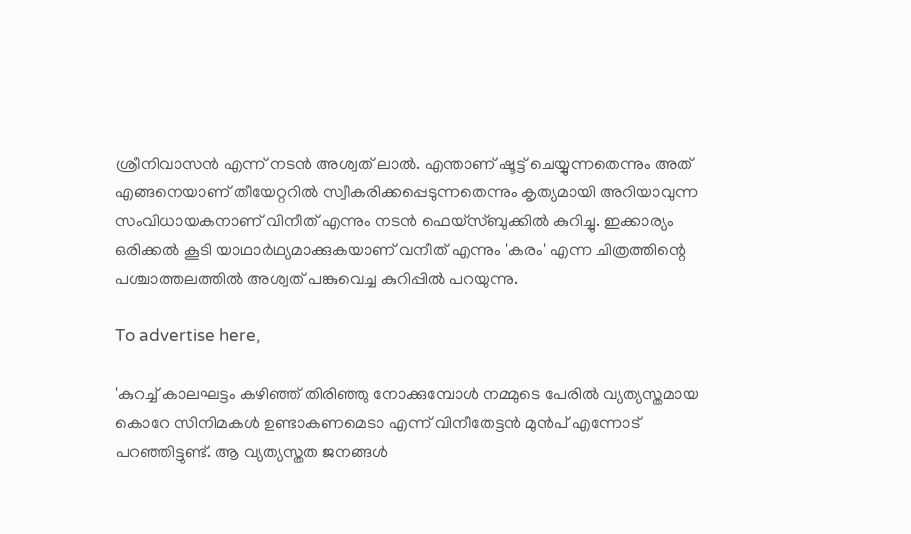ശ്രീനിവാസന്‍ എന്ന് നടന്‍ അശ്വത് ലാല്‍. എന്താണ് ഷൂട്ട് ചെയ്യുന്നതെന്നും അത് എങ്ങനെയാണ് തീയേറ്ററില്‍ സ്വീകരിക്കപ്പെടുന്നതെന്നും കൃത്യമായി അറിയാവുന്ന സംവിധായകനാണ് വിനീത് എന്നും നടന്‍ ഫെയ്‌സ്ബുക്കില്‍ കുറിച്ചു. ഇക്കാര്യം ഒരിക്കല്‍ കൂടി യാഥാര്‍ഥ്യമാക്കുകയാണ് വനീത് എന്നും 'കരം' എന്ന ചിത്രത്തിന്റെ പശ്ചാത്തലത്തില്‍ അശ്വത് പങ്കുവെച്ച കുറിപ്പില്‍ പറയുന്നു.

To advertise here,

'കുറച്ച് കാലഘട്ടം കഴിഞ്ഞ് തിരിഞ്ഞു നോക്കുമ്പോള്‍ നമ്മുടെ പേരില്‍ വ്യത്യസ്തമായ കൊറേ സിനിമകള്‍ ഉണ്ടാകണമെടാ എന്ന്‌ വിനീതേട്ടന്‍ മുന്‍പ് എന്നോട് പറഞ്ഞിട്ടുണ്ട്. ആ വ്യത്യസ്തത ജനങ്ങള്‍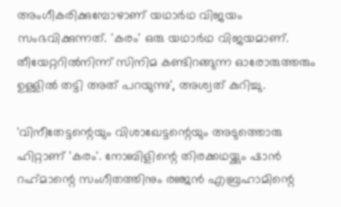അംഗീകരിക്കുമ്പോഴാണ് യഥാര്‍ഥ വിജയം സംഭവിക്കുന്നത്. 'കരം' ഒരു യഥാര്‍ഥ വിജയമാണ്. തീയേറ്ററില്‍നിന്ന് സിനിമ കണ്ടിറങ്ങുന്ന ഓരോരുത്തരും ഉള്ളില്‍ തട്ടി അത് പറയുന്നു', അശ്വത് കുറിച്ചു.

'വിനീതേട്ടന്റെയും വിശാഖേട്ടന്റെയും അടുത്തൊരു ഹിറ്റാണ് 'കരം'. നോബിളിന്റെ തിരക്കഥയ്ക്കും ഷാന്‍ റഹ്‌മാന്റെ സംഗീതത്തിനും രഞ്ജന്‍ എബ്രഹാമിന്റെ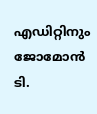എഡിറ്റിനും ജോമോന്‍ ടി.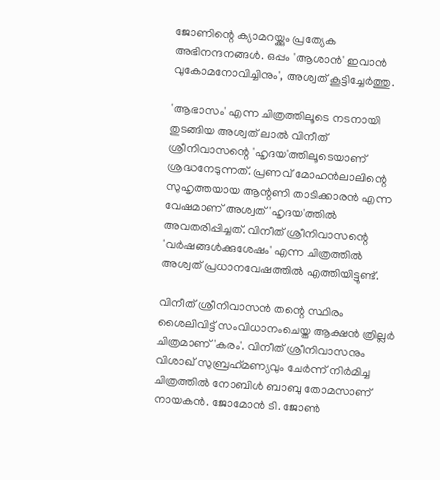ജോണിന്റെ ക്യാമറയ്ക്കും പ്രത്യേക അഭിനന്ദനങ്ങള്‍. ഒപ്പം 'ആശാന്‍' ഇവാന്‍ വുകോമനോവിച്ചിനും', അശ്വത് കൂട്ടിച്ചേര്‍ത്തു.

'ആഭാസം' എന്ന ചിത്രത്തിലൂടെ നടനായി തുടങ്ങിയ അശ്വത് ലാല്‍ വിനീത് ശ്രീനിവാസന്റെ 'ഹൃദയ'ത്തിലൂടെയാണ് ശ്രദ്ധനേടുന്നത്. പ്രണവ് മോഹന്‍ലാലിന്റെ സുഹൃത്തയായ ആന്റണി താടിക്കാരന്‍ എന്ന വേഷമാണ് അശ്വത് 'ഹൃദയ'ത്തില്‍ അവതരിപ്പിച്ചത്. വിനീത് ശ്രീനിവാസന്റെ 'വര്‍ഷങ്ങള്‍ക്കുശേഷം' എന്ന ചിത്രത്തില്‍ അശ്വത് പ്രധാനവേഷത്തില്‍ എത്തിയിട്ടുണ്ട്.

വിനീത് ശ്രീനിവാസന്‍ തന്റെ സ്ഥിരം ശൈലിവിട്ട് സംവിധാനംചെയ്ത ആക്ഷന്‍ ത്രില്ലര്‍ ചിത്രമാണ് 'കരം'. വിനീത് ശ്രീനിവാസനും വിശാഖ് സുബ്രഹ്‌മണ്യവും ചേര്‍ന്ന് നിര്‍മിച്ച ചിത്രത്തില്‍ നോബിള്‍ ബാബു തോമസാണ് നായകന്‍. ജോമോന്‍ ടി. ജോണ്‍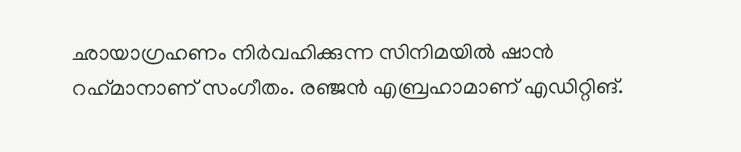ഛായാഗ്രഹണം നിര്‍വഹിക്കുന്ന സിനിമയില്‍ ഷാന്‍ റഹ്‌മാനാണ് സംഗീതം. രഞ്ജന്‍ എബ്രഹാമാണ് എഡിറ്റിങ്.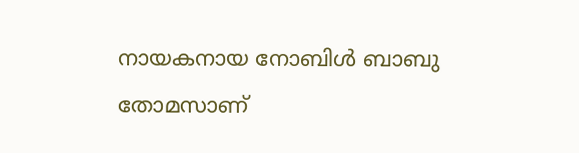നായകനായ നോബിള്‍ ബാബു തോമസാണ്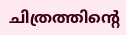ചിത്രത്തിന്റെ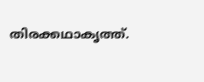തിരക്കഥാകൃത്ത്.